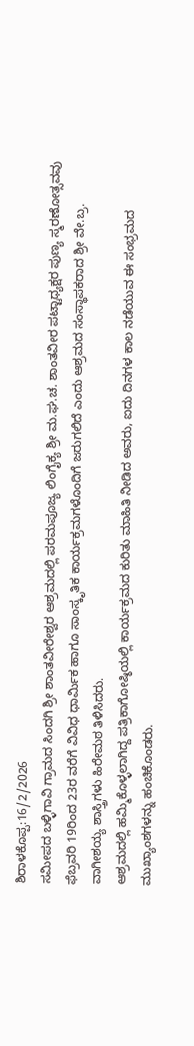ಶಿರಾಳಕೊಪ್ಪ:16/2/2026
ಸಮೀಪದ ಬಳ್ಳಿಗಾವಿ ಗ್ರಾಮದ ಸಿಂದಗಿ ಶ್ರೀ ಶಾಂತವೀರೇಶ್ವರ ಆಶ್ರಮದಲ್ಲಿ ಪರಮಪೂಜ್ಯ ಲಿಂಗೈಕ್ಯ ಶ್ರೀ ಮ.ಘ.ಚ. ಶಾಂತವೀರ ಪಟ್ಟಾಧ್ಯಕ್ಷರ ಪುಣ್ಯ ಸ್ಮರಣೋತ್ಸವವು ಫೆಬ್ರವರಿ 19ರಿಂದ 23ರ ವರೆಗೆ ವಿವಿಧ ಧಾರ್ಮಿಕ ಹಾಗೂ ಸಾಂಸ್ಕೃತಿಕ ಕಾರ್ಯಕ್ರಮಗಳೊಂದಿಗೆ ಜರುಗಲಿದೆ ಎಂದು ಆಶ್ರಮದ ಸಂಸ್ಥಾಪಕರಾದ ಶ್ರೀ ವೇ.ಬ್ರ. ವಾಗೀಶಯ್ಯ ಶಾಸ್ತ್ರಿಗಳು ಹಿರೇಮಠ ತಿಳಿಸಿದರು.
ಆಶ್ರಮದಲ್ಲಿ ಹಮ್ಮಿಕೊಳ್ಳಲಾಗಿದ್ದ ಪತ್ರಿಕಾಗೋಷ್ಠಿಯಲ್ಲಿ ಕಾರ್ಯಕ್ರಮದ ಕುರಿತು ಮಾಹಿತಿ ನೀಡಿದ ಅವರು, ಐದು ದಿನಗಳ ಕಾಲ ನಡೆಯುವ ಈ ಸಂಭ್ರಮದ ಮುಖ್ಯಾಂಶಗಳನ್ನು ಹಂಚಿಕೊಂಡರು.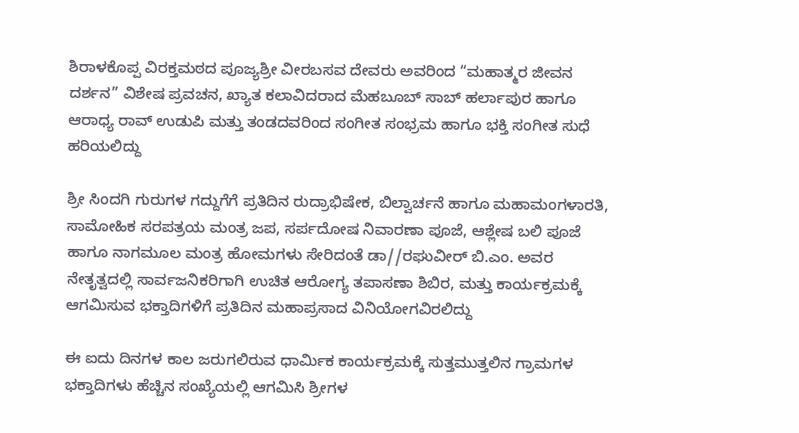ಶಿರಾಳಕೊಪ್ಪ ವಿರಕ್ತಮಠದ ಪೂಜ್ಯಶ್ರೀ ವೀರಬಸವ ದೇವರು ಅವರಿಂದ “ಮಹಾತ್ಮರ ಜೀವನ ದರ್ಶನ” ವಿಶೇಷ ಪ್ರವಚನ, ಖ್ಯಾತ ಕಲಾವಿದರಾದ ಮೆಹಬೂಬ್ ಸಾಬ್ ಹರ್ಲಾಪುರ ಹಾಗೂ ಆರಾಧ್ಯ ರಾವ್ ಉಡುಪಿ ಮತ್ತು ತಂಡದವರಿಂದ ಸಂಗೀತ ಸಂಭ್ರಮ ಹಾಗೂ ಭಕ್ತಿ ಸಂಗೀತ ಸುಧೆ ಹರಿಯಲಿದ್ದು

ಶ್ರೀ ಸಿಂದಗಿ ಗುರುಗಳ ಗದ್ದುಗೆಗೆ ಪ್ರತಿದಿನ ರುದ್ರಾಭಿಷೇಕ, ಬಿಲ್ವಾರ್ಚನೆ ಹಾಗೂ ಮಹಾಮಂಗಳಾರತಿ, ಸಾಮೋಹಿಕ ಸರಪತ್ರಯ ಮಂತ್ರ ಜಪ, ಸರ್ಪದೋಷ ನಿವಾರಣಾ ಪೂಜೆ, ಆಶ್ಲೇಷ ಬಲಿ ಪೂಜೆ ಹಾಗೂ ನಾಗಮೂಲ ಮಂತ್ರ ಹೋಮಗಳು ಸೇರಿದಂತೆ ಡಾ//ರಘುವೀರ್ ಬಿ.ಎಂ. ಅವರ ನೇತೃತ್ವದಲ್ಲಿ ಸಾರ್ವಜನಿಕರಿಗಾಗಿ ಉಚಿತ ಆರೋಗ್ಯ ತಪಾಸಣಾ ಶಿಬಿರ, ಮತ್ತು ಕಾರ್ಯಕ್ರಮಕ್ಕೆ ಆಗಮಿಸುವ ಭಕ್ತಾದಿಗಳಿಗೆ ಪ್ರತಿದಿನ ಮಹಾಪ್ರಸಾದ ವಿನಿಯೋಗವಿರಲಿದ್ದು

ಈ ಐದು ದಿನಗಳ ಕಾಲ ಜರುಗಲಿರುವ ಧಾರ್ಮಿಕ ಕಾರ್ಯಕ್ರಮಕ್ಕೆ ಸುತ್ತಮುತ್ತಲಿನ ಗ್ರಾಮಗಳ ಭಕ್ತಾದಿಗಳು ಹೆಚ್ಚಿನ ಸಂಖ್ಯೆಯಲ್ಲಿ ಆಗಮಿಸಿ ಶ್ರೀಗಳ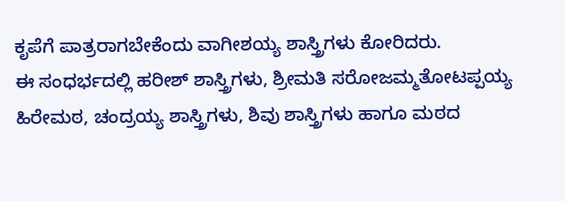ಕೃಪೆಗೆ ಪಾತ್ರರಾಗಬೇಕೆಂದು ವಾಗೀಶಯ್ಯ ಶಾಸ್ತ್ರಿಗಳು ಕೋರಿದರು.
ಈ ಸಂಧರ್ಭದಲ್ಲಿ ಹರೀಶ್ ಶಾಸ್ತ್ರಿಗಳು, ಶ್ರೀಮತಿ ಸರೋಜಮ್ಮತೋಟಪ್ಪಯ್ಯ ಹಿರೇಮಠ, ಚಂದ್ರಯ್ಯ ಶಾಸ್ತ್ರಿಗಳು, ಶಿವು ಶಾಸ್ತ್ರಿಗಳು ಹಾಗೂ ಮಠದ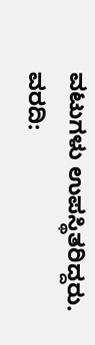ವಟುಗಳು ಉಪಸ್ಥಿತರಿದ್ದರು.
ವರದಿ: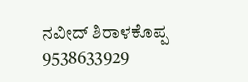ನವೀದ್ ಶಿರಾಳಕೊಪ್ಪ 9538633929